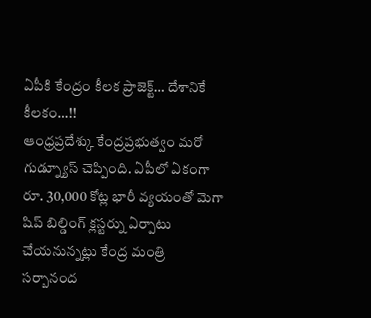ఏపీకి కేంద్రం కీలక ప్రాజెక్ట్… దేశానికే కీలకం…!!
ఆంధ్రప్రదేశ్కు కేంద్రప్రభుత్వం మరో గుడ్న్యూస్ చెప్పింది. ఏపీలో ఏకంగా రూ. 30,000 కోట్ల భారీ వ్యయంతో మెగా షిప్ బిల్డింగ్ క్లస్టర్ను ఏర్పాటు చేయనున్నట్లు కేంద్ర మంత్రి సర్బానంద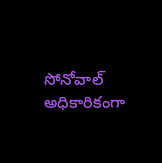సోనోవాల్ అధికారికంగా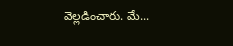వెల్లడించారు. మే...